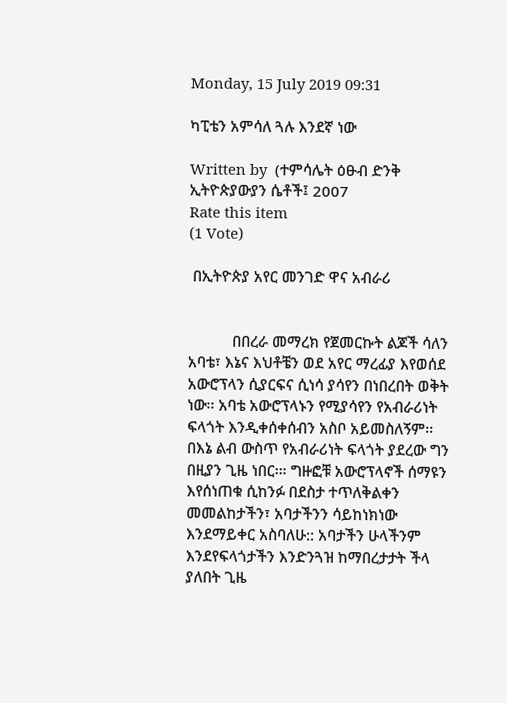Monday, 15 July 2019 09:31

ካፒቴን አምሳለ ጓሉ እንደኛ ነው

Written by  (ተምሳሌት ዕፁብ ድንቅ ኢትዮጵያውያን ሴቶች፤ 2007
Rate this item
(1 Vote)

 በኢትዮጵያ አየር መንገድ ዋና አብራሪ


           በበረራ መማረክ የጀመርኩት ልጆች ሳለን አባቴ፣ እኔና እህቶቼን ወደ አየር ማረፊያ እየወሰደ አውሮፕላን ሲያርፍና ሲነሳ ያሳየን በነበረበት ወቅት ነው፡፡ አባቴ አውሮፕላኑን የሚያሳየን የአብራሪነት ፍላጎት እንዲቀሰቀሰብን አስቦ አይመስለኝም፡፡ በእኔ ልብ ውስጥ የአብራሪነት ፍላጎት ያደረው ግን በዚያን ጊዜ ነበር፡። ግዙፎቹ አውሮፕላኖች ሰማዩን እየሰነጠቁ ሲከንፉ በደስታ ተጥለቅልቀን መመልከታችን፣ አባታችንን ሳይከነክነው እንደማይቀር አስባለሁ:: አባታችን ሁላችንም እንደየፍላጎታችን እንድንጓዝ ከማበረታታት ችላ ያለበት ጊዜ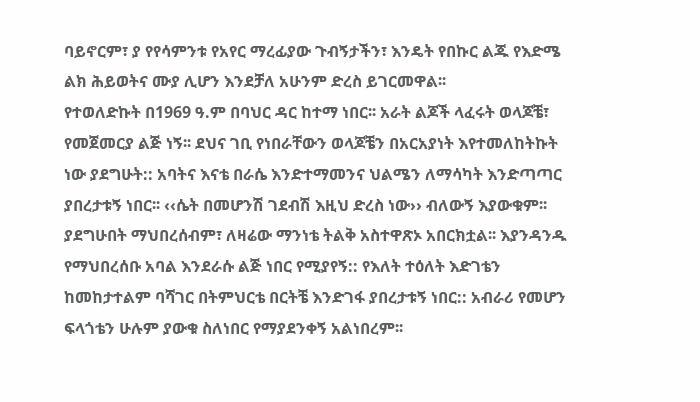ባይኖርም፣ ያ የየሳምንቱ የአየር ማረፊያው ጉብኝታችን፣ እንዴት የበኩር ልጁ የእድሜ ልክ ሕይወትና ሙያ ሊሆን እንደቻለ አሁንም ድረስ ይገርመዋል፡፡
የተወለድኩት በ1969 ዓ.ም በባህር ዳር ከተማ ነበር፡፡ አራት ልጆች ላፈሩት ወላጆቼ፣ የመጀመርያ ልጅ ነኝ፡፡ ደህና ገቢ የነበራቸውን ወላጆቼን በአርአያነት እየተመለከትኩት ነው ያደግሁት:: አባትና እናቴ በራሴ እንድተማመንና ህልሜን ለማሳካት እንድጣጣር ያበረታቱኝ ነበር፡፡ ‹‹ሴት በመሆንሽ ገደብሽ እዚህ ድረስ ነው›› ብለውኝ እያውቁም፡፡ ያደግሁበት ማህበረሰብም፣ ለዛሬው ማንነቴ ትልቅ አስተዋጽኦ አበርክቷል፡፡ እያንዳንዱ የማህበረሰቡ አባል እንደራሱ ልጅ ነበር የሚያየኝ:: የእለት ተዕለት እድገቴን ከመከታተልም ባሻገር በትምህርቴ በርትቼ እንድገፋ ያበረታቱኝ ነበር:: አብራሪ የመሆን ፍላጎቴን ሁሉም ያውቁ ስለነበር የማያደንቀኝ አልነበረም፡፡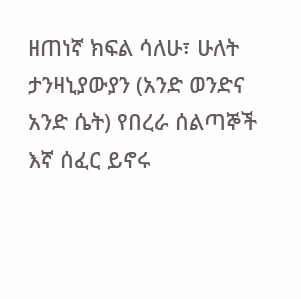ዘጠነኛ ክፍል ሳለሁ፣ ሁለት ታንዛኒያውያን (አንድ ወንድና አንድ ሴት) የበረራ ሰልጣኞች እኛ ሰፈር ይኖሩ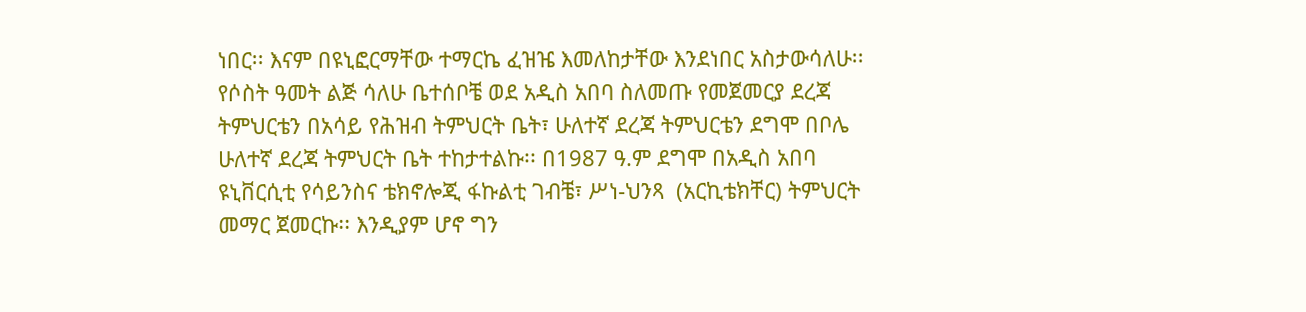ነበር፡፡ እናም በዩኒፎርማቸው ተማርኬ ፈዝዤ እመለከታቸው እንደነበር አስታውሳለሁ፡፡
የሶስት ዓመት ልጅ ሳለሁ ቤተሰቦቼ ወደ አዲስ አበባ ስለመጡ የመጀመርያ ደረጃ ትምህርቴን በአሳይ የሕዝብ ትምህርት ቤት፣ ሁለተኛ ደረጃ ትምህርቴን ደግሞ በቦሌ ሁለተኛ ደረጃ ትምህርት ቤት ተከታተልኩ፡፡ በ1987 ዓ.ም ደግሞ በአዲስ አበባ ዩኒቨርሲቲ የሳይንስና ቴክኖሎጂ ፋኩልቲ ገብቼ፣ ሥነ-ህንጻ  (አርኪቴክቸር) ትምህርት መማር ጀመርኩ፡፡ እንዲያም ሆኖ ግን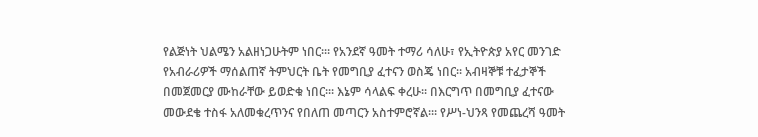የልጅነት ህልሜን አልዘነጋሁትም ነበር፡። የአንደኛ ዓመት ተማሪ ሳለሁ፣ የኢትዮጵያ አየር መንገድ የአብራሪዎች ማሰልጠኛ ትምህርት ቤት የመግቢያ ፈተናን ወስጄ ነበር፡፡ አብዛኞቹ ተፈታኞች በመጀመርያ ሙከራቸው ይወድቁ ነበር፡። እኔም ሳላልፍ ቀረሁ፡፡ በእርግጥ በመግቢያ ፈተናው መውደቄ ተስፋ አለመቁረጥንና የበለጠ መጣርን አስተምሮኛል፡። የሥነ-ህንጻ የመጨረሻ ዓመት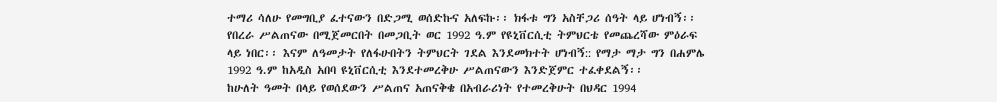ተማሪ ሳለሁ የመግቢያ ፈተናውን በድጋሚ ወሰድኩና አለፍኩ፡፡ ክፋቱ ግን አስቸጋሪ ሰዓት ላይ ሆነብኝ፡፡ የበረራ ሥልጠናው በሚጀመርበት በመጋቢት ወር 1992 ዓ.ም የዩኒቨርሲቲ ትምህርቴ የመጨረሻው ምዕራፍ ላይ ነበር፡፡ እናም ለዓመታት የለፋሁበትን ትምህርት ገደል እንደመክተት ሆነብኝ:: የማታ ማታ ግን በሐምሌ 1992 ዓ.ም ከአዲስ አበባ ዩኒቨርሲቲ እንደተመረቅሁ ሥልጠናውን እንድጀምር ተፈቀደልኝ፡፡
ከሁለት ዓመት በላይ የወሰደውን ሥልጠና አጠናቅቄ በአብራሪነት የተመረቅሁት በህዳር 1994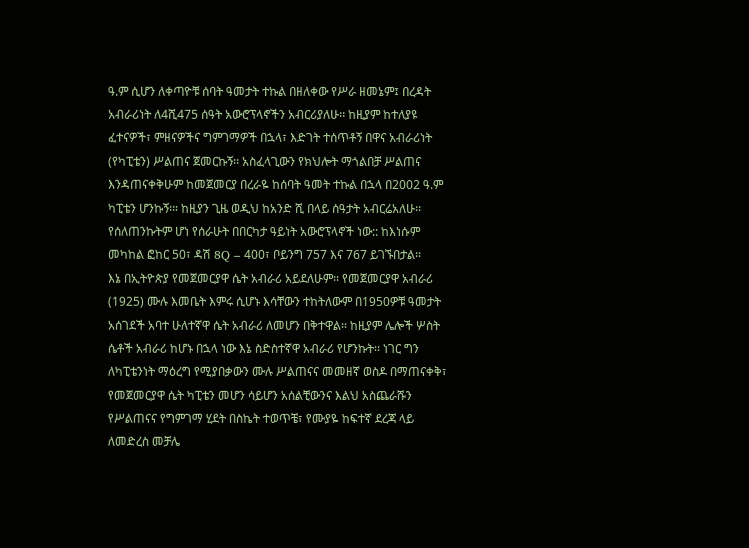ዓ.ም ሲሆን ለቀጣዮቹ ሰባት ዓመታት ተኩል በዘለቀው የሥራ ዘመኔም፤ በረዳት አብራሪነት ለ4ሺ475 ሰዓት አውሮፕላኖችን አብርሪያለሁ፡፡ ከዚያም ከተለያዩ ፈተናዎች፣ ምዘናዎችና ግምገማዎች በኋላ፣ እድገት ተሰጥቶኝ በዋና አብራሪነት (የካፒቴን) ሥልጠና ጀመርኩኝ፡፡ አስፈላጊውን የክህሎት ማጎልበቻ ሥልጠና እንዳጠናቀቅሁም ከመጀመርያ በረራዬ ከሰባት ዓመት ተኩል በኋላ በ2002 ዓ.ም ካፒቴን ሆንኩኝ፡። ከዚያን ጊዜ ወዲህ ከአንድ ሺ በላይ ሰዓታት አብርሬአለሁ፡፡ የሰለጠንኩትም ሆነ የሰራሁት በበርካታ ዓይነት አውሮፕላኖች ነው:: ከእነሱም መካከል ፎከር 50፣ ዳሽ 8Q – 400፣ ቦይንግ 757 እና 767 ይገኙበታል፡፡
እኔ በኢትዮጵያ የመጀመርያዋ ሴት አብራሪ አይደለሁም፡፡ የመጀመርያዋ አብራሪ (1925) ሙሉ እመቤት እምሩ ሲሆኑ እሳቸውን ተከትለውም በ1950ዎቹ ዓመታት አሰገደች አባተ ሁለተኛዋ ሴት አብራሪ ለመሆን በቅተዋል፡፡ ከዚያም ሌሎች ሦስት ሴቶች አብራሪ ከሆኑ በኋላ ነው እኔ ስድስተኛዋ አብራሪ የሆንኩት፡፡ ነገር ግን ለካፒቴንነት ማዕረግ የሚያበቃውን ሙሉ ሥልጠናና መመዘኛ ወስዶ በማጠናቀቅ፣ የመጀመርያዋ ሴት ካፒቴን መሆን ሳይሆን አሰልቺውንና እልህ አስጨራሹን የሥልጠናና የግምገማ ሂደት በስኬት ተወጥቼ፣ የሙያዬ ከፍተኛ ደረጃ ላይ ለመድረስ መቻሌ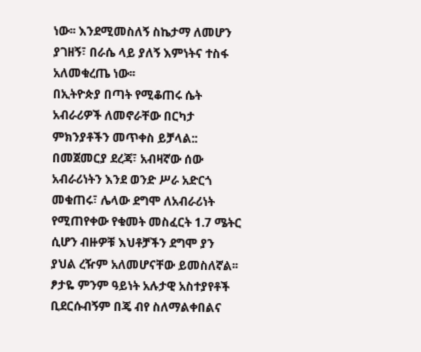ነው፡፡ እንደሚመስለኝ ስኬታማ ለመሆን ያገዘኝ፣ በራሴ ላይ ያለኝ እምነትና ተስፋ አለመቁረጤ ነው፡፡
በኢትዮጵያ በጣት የሚቆጠሩ ሴት አብራሪዎች ለመኖራቸው በርካታ ምክንያቶችን መጥቀስ ይቻላል:: በመጀመርያ ደረጃ፣ አብዛኛው ሰው አብራሪነትን እንደ ወንድ ሥራ አድርጎ መቁጠሩ፣ ሌላው ደግሞ ለአብራሪነት የሚጠየቀው የቁመት መስፈርት 1.7 ሜትር ሲሆን ብዙዎቹ እህቶቻችን ደግሞ ያን ያህል ረዥም አለመሆናቸው ይመስለኛል፡፡ ፆታዬ ምንም ዓይነት አሉታዊ አስተያየቶች ቢደርሱብኝም በጄ ብየ ስለማልቀበልና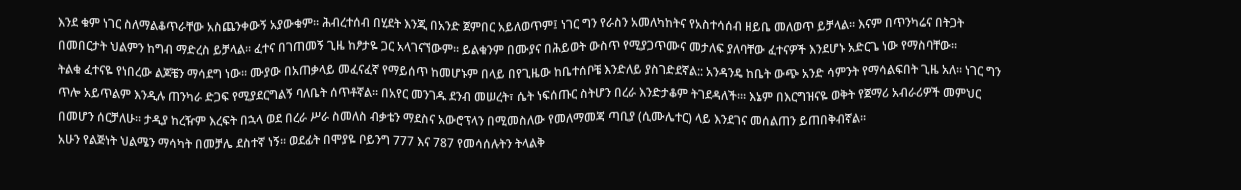እንደ ቁም ነገር ስለማልቆጥራቸው አስጨንቀውኝ አያውቁም፡፡ ሕብረተሰብ በሂደት እንጂ በአንድ ጀምበር አይለወጥም፤ ነገር ግን የራስን አመለካከትና የአስተሳሰብ ዘይቤ መለወጥ ይቻላል፡፡ እናም በጥንካሬና በትጋት በመበርታት ህልምን ከግብ ማድረስ ይቻላል፡፡ ፈተና በገጠመኝ ጊዜ ከፆታዬ ጋር አላገናኘውም፡፡ ይልቁንም በሙያና በሕይወት ውስጥ የሚያጋጥሙና መታለፍ ያለባቸው ፈተናዎች እንደሆኑ አድርጌ ነው የማስባቸው፡፡
ትልቁ ፈተናዬ የነበረው ልጆቼን ማሳደግ ነው፡፡ ሙያው በአጠቃላይ መፈናፈኛ የማይሰጥ ከመሆኑም በላይ በየጊዜው ከቤተሰቦቼ እንድለይ ያስገድደኛል:: አንዳንዴ ከቤት ውጭ አንድ ሳምንት የማሳልፍበት ጊዜ አለ፡፡ ነገር ግን ጥሎ አይጥልም እንዲሉ ጠንካራ ድጋፍ የሚያደርግልኝ ባለቤት ሰጥቶኛል፡፡ በአየር መንገዱ ደንብ መሠረት፣ ሴት ነፍሰጡር ስትሆን በረራ እንድታቆም ትገደዳለች፡። እኔም በእርግዝናዬ ወቅት የጀማሪ አብራሪዎች መምህር በመሆን ሰርቻለሁ፡፡ ታዲያ ከረዥም እረፍት በኋላ ወደ በረራ ሥራ ስመለስ ብቃቴን ማደስና አውሮፕላን በሚመስለው የመለማመጃ ጣቢያ (ሲሙሌተር) ላይ እንደገና መሰልጠን ይጠበቅብኛል፡፡
አሁን የልጅነት ህልሜን ማሳካት በመቻሌ ደስተኛ ነኝ፡፡ ወደፊት በሞያዬ ቦይንግ 777 እና 787 የመሳሰሉትን ትላልቅ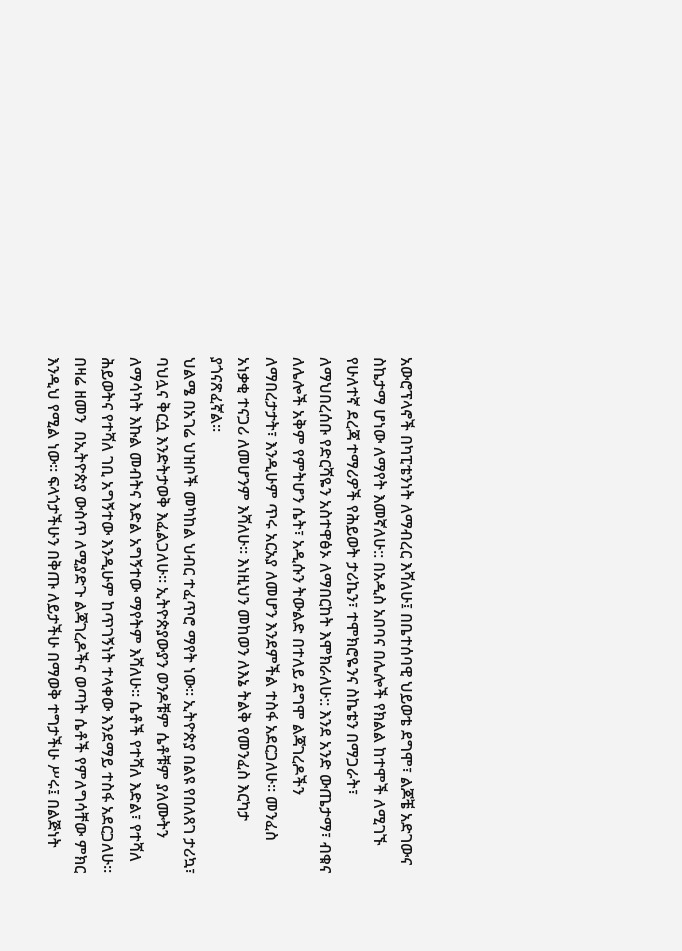አውሮፕላኖች በካፒቴንነት ለማብረር እሻለሁ፤ በቤተሰባዊ ህይወቴ ደግሞ፣ ልጆቼ አድገውና ስኬታማ ሆነው ለማየት እመኛለሁ:: በአዲስ አበባና በሌሎች የክልል ከተሞች ለሚገኙ የሁለተኛ ደረጃ ተማሪዎች የሕይወት ታሪኬን፣ ተሞክሮዬንና ስኬቴን በማጋራት፣ ለማህበረሰቡ የድርሻዬን አስተዋፅኦ ለማበርከት እሞክራለሁ:: እንደ አንድ ውጤታማ፣ ብቁና ለሌሎች አቅም የምትሆን ሴት፣ አዲሱን ትውልድ በተለይ ደግሞ ልጃገረዶችን ለማበረታታት፣ እንዲሁም ጥሩ አርአያ ለመሆን እንደምችል ተስፋ አደርጋለሁ፡፡ መንፈስ አነቃቂ ተናጋሪ ለመሆንም እሻለሁ፡፡ እነዚህን መከወን ለእኔ ትልቅ የመንፈስ እርካታ ያጎናጽፈኛል፡፡
ህልሜ በአገሬ ህዝቦች መካከል ህብር ተፈጥሮ ማየት ነው፡፡ ኢትዮጵያ በልዩ የበለጸገ ታሪኳ፣ ባህሏና ቅርሷ እንድትታወቅ እፈልጋለሁ፡፡ ኢትዮጵያውያን ወንዶቹም ሴቶቹም ያለሙትን ለማሳካት እኩል መብትና እድል አግኝተው ማየትም እሻለሁ፡፡ ሴቶች የተሻለ እድል፣ የተሻለ ሕይወትና የተሻለ ገቢ አግኝተው እንዲሁም ከጥገኝነት ተላቀው እንደማይ ተስፋ አደርጋለሁ፡፡
በዛሬ ዘመን  በኢትዮጵያ ውስጥ ለሚያድጉ ልጃገረዶችና ወጣት ሴቶች የምለግሳቸው ምክር እንዲህ የሚል ነው፡፡ ፍላጎታችሁን በቅጡ ለይታችሁ በማወቅ ተግታችሁ ሥሩ፤ በልጅነት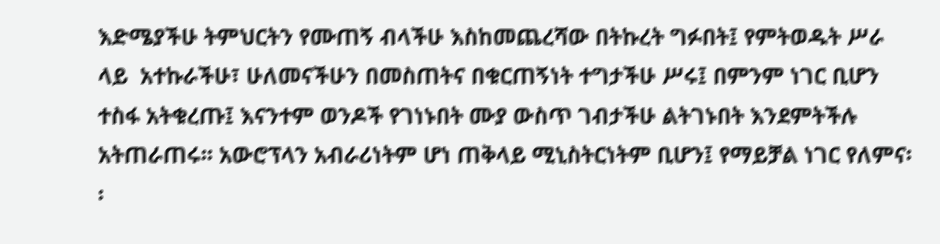እድሜያችሁ ትምህርትን የሙጠኝ ብላችሁ እስከመጨረሻው በትኩረት ግፉበት፤ የምትወዱት ሥራ ላይ  አተኩራችሁ፣ ሁለመናችሁን በመስጠትና በቁርጠኝነት ተግታችሁ ሥሩ፤ በምንም ነገር ቢሆን ተስፋ አትቁረጡ፤ እናንተም ወንዶች የገነኑበት ሙያ ውስጥ ገብታችሁ ልትገኑበት እንደምትችሉ አትጠራጠሩ፡፡ አውሮፕላን አብራሪነትም ሆነ ጠቅላይ ሚኒስትርነትም ቢሆን፤ የማይቻል ነገር የለምና፡፡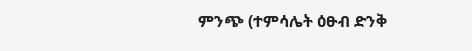ምንጭ (ተምሳሌት ዕፁብ ድንቅ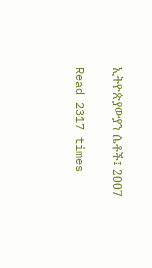ኢትዮጵያውያን ሴቶች፤ 2007

Read 2317 times